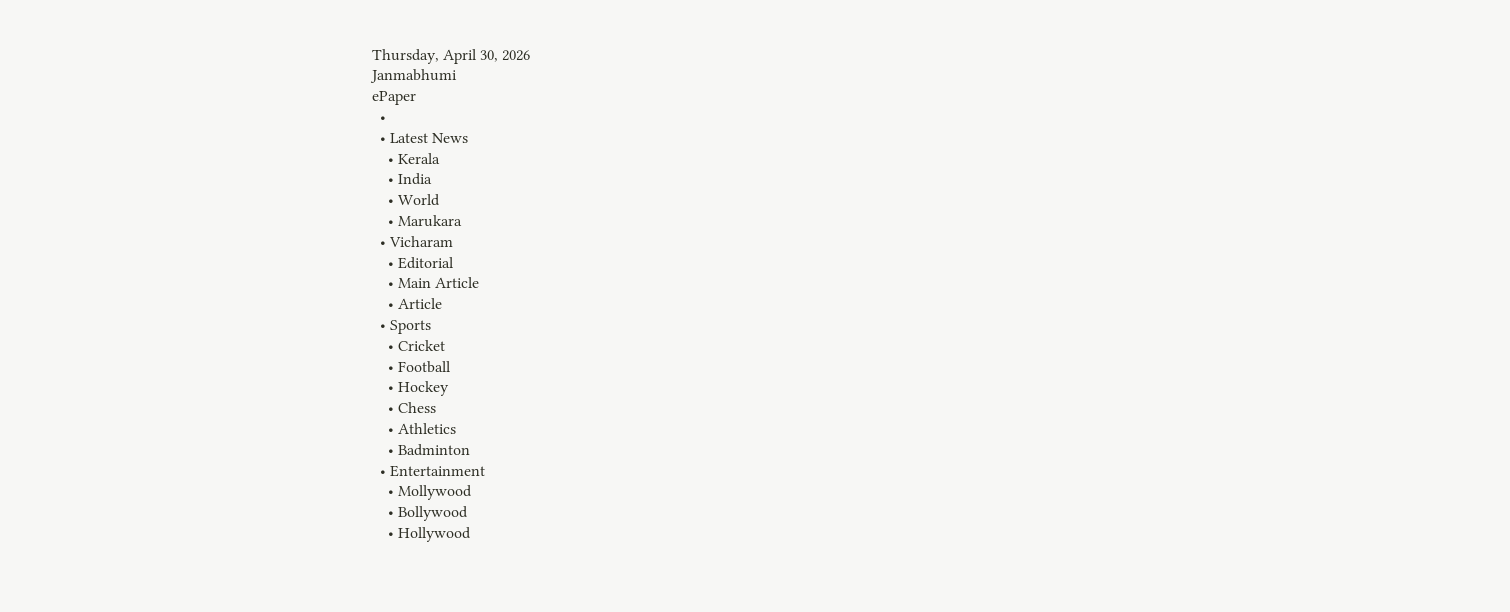Thursday, April 30, 2026
Janmabhumi
ePaper
  •
  • Latest News
    • Kerala
    • India
    • World
    • Marukara
  • Vicharam
    • Editorial
    • Main Article
    • Article
  • Sports
    • Cricket
    • Football
    • Hockey
    • Chess
    • Athletics
    • Badminton
  • Entertainment
    • Mollywood
    • Bollywood
    • Hollywood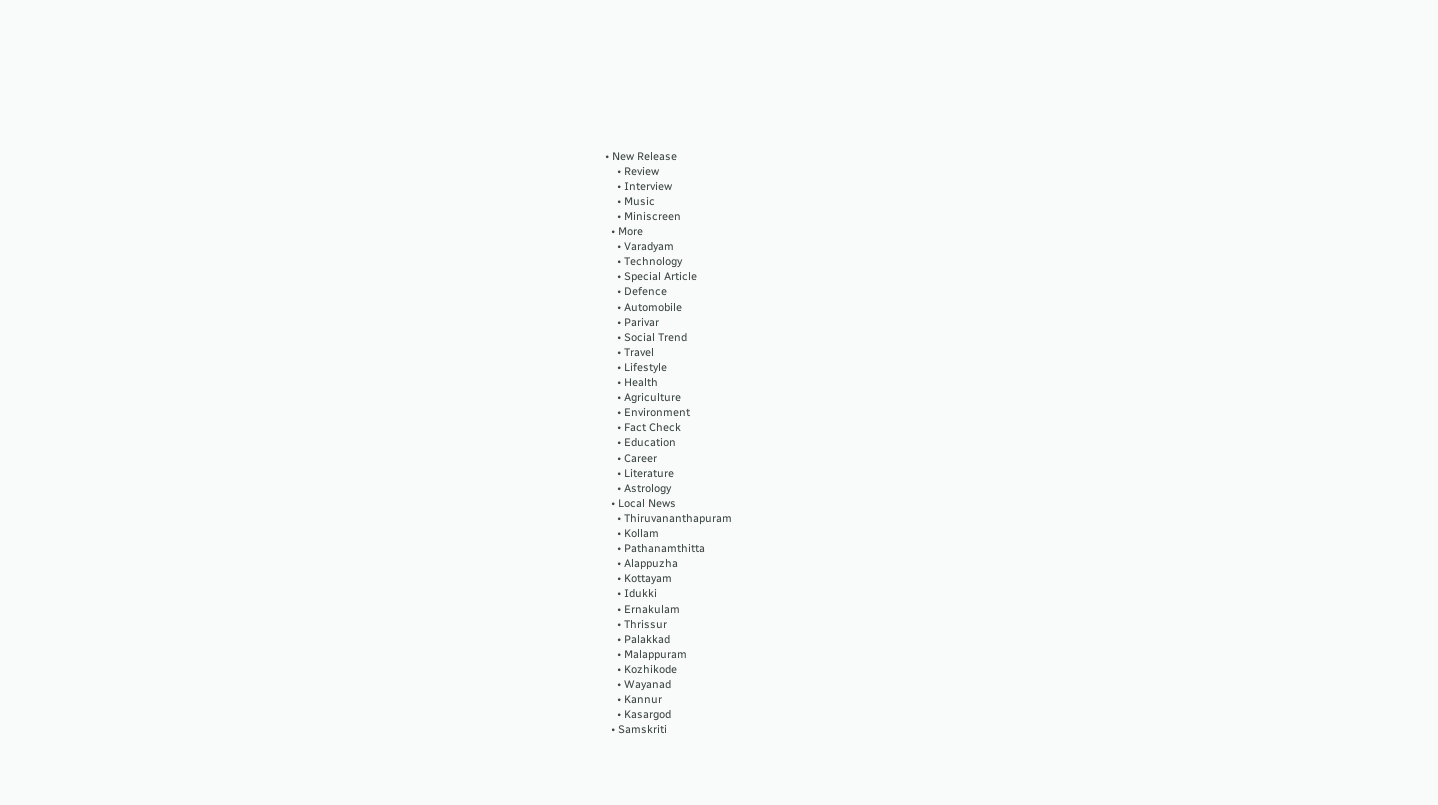• New Release
    • Review
    • Interview
    • Music
    • Miniscreen
  • More
    • Varadyam
    • Technology
    • Special Article
    • Defence
    • Automobile
    • Parivar
    • Social Trend
    • Travel
    • Lifestyle
    • Health
    • Agriculture
    • Environment
    • Fact Check
    • Education
    • Career
    • Literature
    • Astrology
  • Local News
    • Thiruvananthapuram
    • Kollam
    • Pathanamthitta
    • Alappuzha
    • Kottayam
    • Idukki
    • Ernakulam
    • Thrissur
    • Palakkad
    • Malappuram
    • Kozhikode
    • Wayanad
    • Kannur
    • Kasargod
  • Samskriti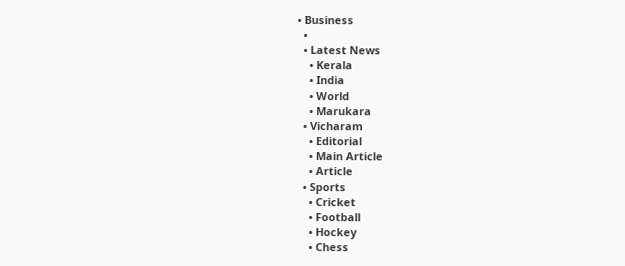• Business
  •
  • Latest News
    • Kerala
    • India
    • World
    • Marukara
  • Vicharam
    • Editorial
    • Main Article
    • Article
  • Sports
    • Cricket
    • Football
    • Hockey
    • Chess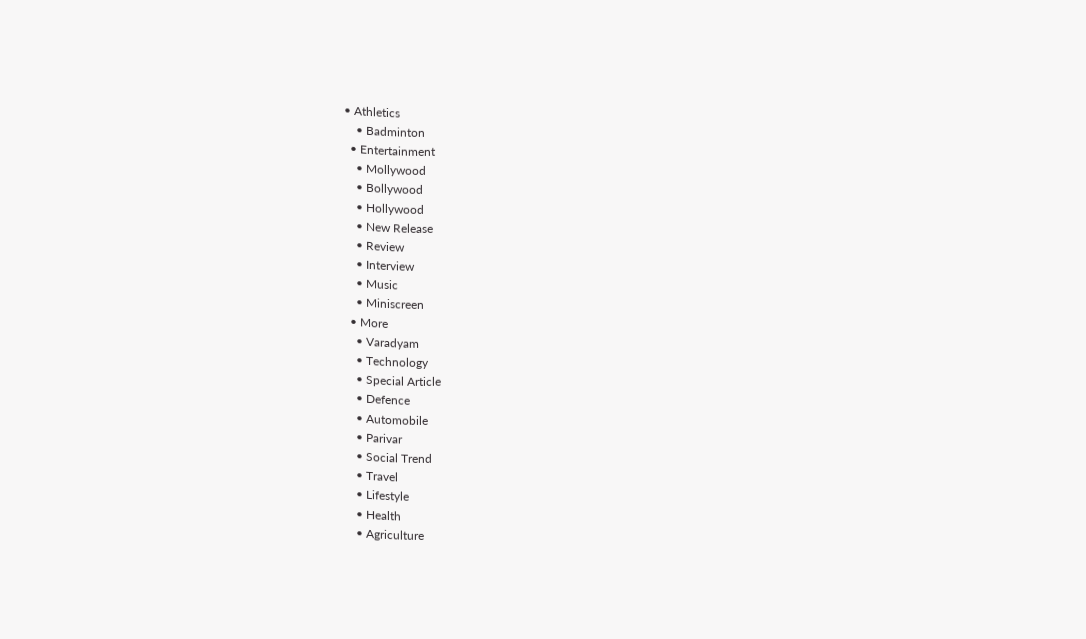• Athletics
    • Badminton
  • Entertainment
    • Mollywood
    • Bollywood
    • Hollywood
    • New Release
    • Review
    • Interview
    • Music
    • Miniscreen
  • More
    • Varadyam
    • Technology
    • Special Article
    • Defence
    • Automobile
    • Parivar
    • Social Trend
    • Travel
    • Lifestyle
    • Health
    • Agriculture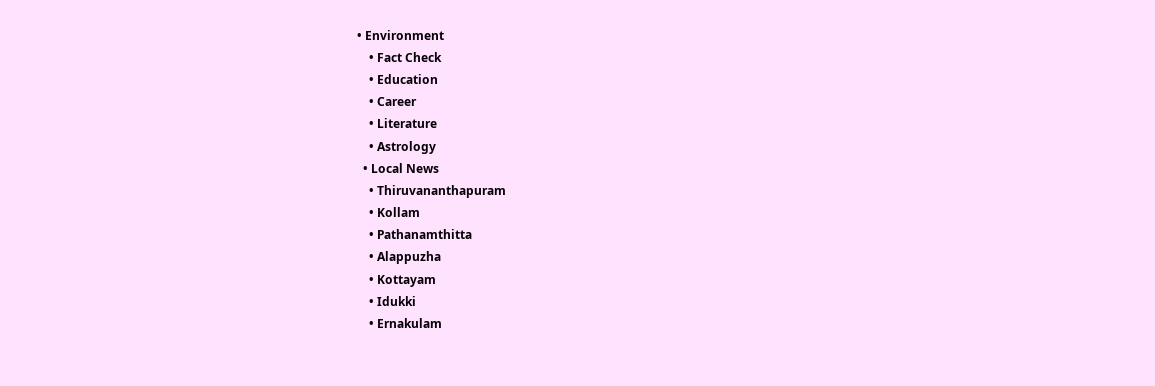• Environment
    • Fact Check
    • Education
    • Career
    • Literature
    • Astrology
  • Local News
    • Thiruvananthapuram
    • Kollam
    • Pathanamthitta
    • Alappuzha
    • Kottayam
    • Idukki
    • Ernakulam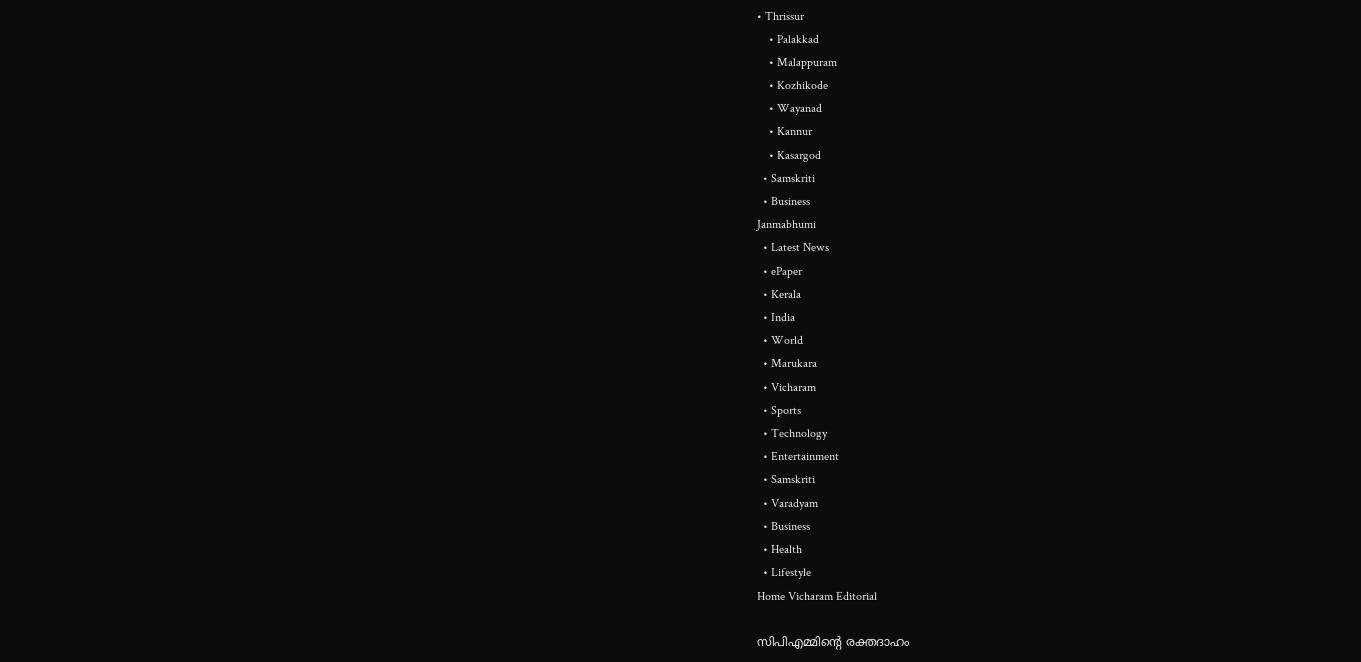• Thrissur
    • Palakkad
    • Malappuram
    • Kozhikode
    • Wayanad
    • Kannur
    • Kasargod
  • Samskriti
  • Business
Janmabhumi
  • Latest News
  • ePaper
  • Kerala
  • India
  • World
  • Marukara
  • Vicharam
  • Sports
  • Technology
  • Entertainment
  • Samskriti
  • Varadyam
  • Business
  • Health
  • Lifestyle
Home Vicharam Editorial

സിപിഎമ്മിന്റെ രക്തദാഹം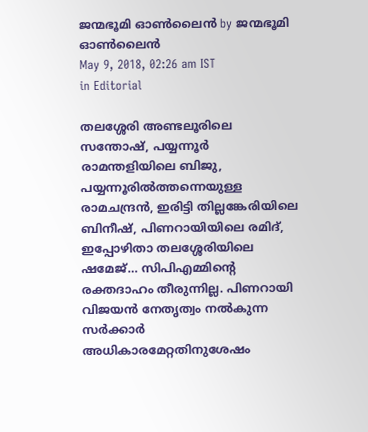ജന്മഭൂമി ഓണ്‍ലൈന്‍ by ജന്മഭൂമി ഓണ്‍ലൈന്‍
May 9, 2018, 02:26 am IST
in Editorial

തലശ്ശേരി അണ്ടലൂരിലെ സന്തോഷ്, പയ്യന്നൂര്‍ രാമന്തളിയിലെ ബിജു, പയ്യന്നൂരില്‍ത്തന്നെയുള്ള രാമചന്ദ്രന്‍, ഇരിട്ടി തില്ലങ്കേരിയിലെ ബിനീഷ്, പിണറായിയിലെ രമിദ്, ഇപ്പോഴിതാ തലശ്ശേരിയിലെ ഷമേജ്… സിപിഎമ്മിന്റെ രക്തദാഹം തീരുന്നില്ല. പിണറായി വിജയന്‍ നേതൃത്വം നല്‍കുന്ന സര്‍ക്കാര്‍ അധികാരമേറ്റതിനുശേഷം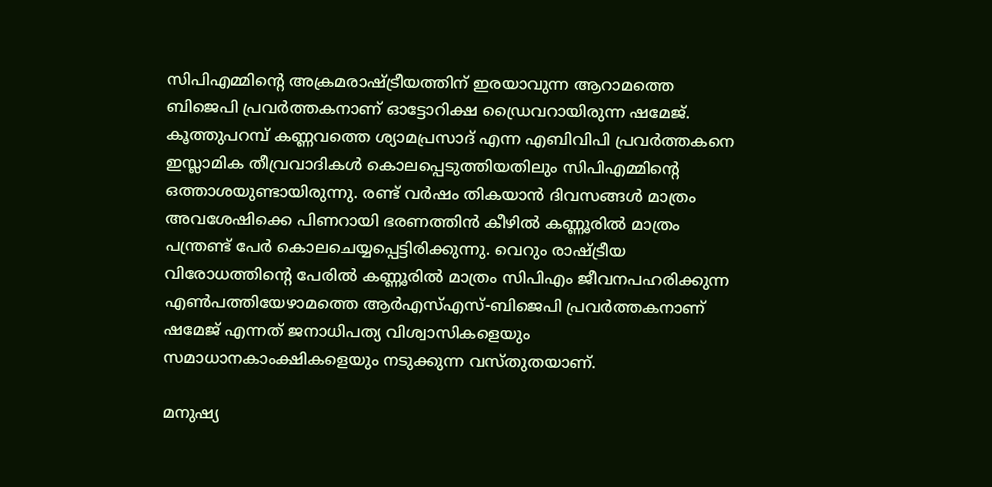സിപിഎമ്മിന്റെ അക്രമരാഷ്‌ട്രീയത്തിന് ഇരയാവുന്ന ആറാമത്തെ ബിജെപി പ്രവര്‍ത്തകനാണ് ഓട്ടോറിക്ഷ ഡ്രൈവറായിരുന്ന ഷമേജ്. കൂത്തുപറമ്പ് കണ്ണവത്തെ ശ്യാമപ്രസാദ് എന്ന എബിവിപി പ്രവര്‍ത്തകനെ ഇസ്ലാമിക തീവ്രവാദികള്‍ കൊലപ്പെടുത്തിയതിലും സിപിഎമ്മിന്റെ ഒത്താശയുണ്ടായിരുന്നു. രണ്ട് വര്‍ഷം തികയാന്‍ ദിവസങ്ങള്‍ മാത്രം അവശേഷിക്കെ പിണറായി ഭരണത്തിന്‍ കീഴില്‍ കണ്ണൂരില്‍ മാത്രം പന്ത്രണ്ട് പേര്‍ കൊലചെയ്യപ്പെട്ടിരിക്കുന്നു. വെറും രാഷ്‌ട്രീയ വിരോധത്തിന്റെ പേരില്‍ കണ്ണൂരില്‍ മാത്രം സിപിഎം ജീവനപഹരിക്കുന്ന എണ്‍പത്തിയേഴാമത്തെ ആര്‍എസ്എസ്-ബിജെപി പ്രവര്‍ത്തകനാണ് ഷമേജ് എന്നത് ജനാധിപത്യ വിശ്വാസികളെയും സമാധാനകാംക്ഷികളെയും നടുക്കുന്ന വസ്തുതയാണ്.

മനുഷ്യ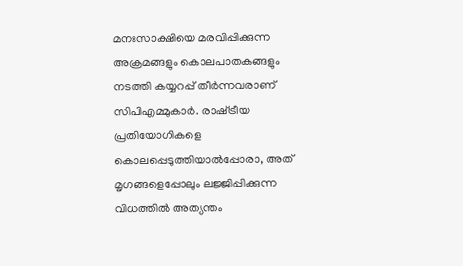മനഃസാക്ഷിയെ മരവിപ്പിക്കുന്ന അക്രമങ്ങളും കൊലപാതകങ്ങളും നടത്തി കയ്യറപ്പ് തീര്‍ന്നവരാണ് സിപിഎമ്മുകാര്‍. രാഷ്‌ട്രീയ പ്രതിയോഗികളെ കൊലപ്പെടുത്തിയാല്‍പ്പോരാ, അത് മൃഗങ്ങളെപ്പോലും ലജ്ജിപ്പിക്കുന്ന വിധത്തില്‍ അത്യന്തം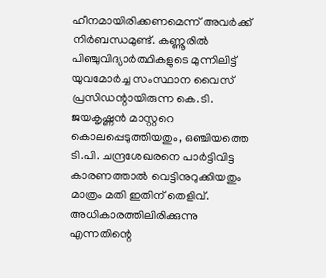ഹീനമായിരിക്കണമെന്ന് അവര്‍ക്ക് നിര്‍ബന്ധമുണ്ട്. കണ്ണൂരില്‍ പിഞ്ചുവിദ്യാര്‍ത്ഥികളുടെ മുന്നിലിട്ട് യുവമോര്‍ച്ച സംസ്ഥാന വൈസ് പ്രസിഡന്റായിരുന്ന കെ.ടി. ജയകൃഷ്ണന്‍ മാസ്റ്ററെ കൊലപ്പെടുത്തിയതും, ഒഞ്ചിയത്തെ ടി.പി. ചന്ദ്രശേഖരനെ പാര്‍ട്ടിവിട്ട കാരണത്താല്‍ വെട്ടിനുറുക്കിയതും മാത്രം മതി ഇതിന് തെളിവ്. അധികാരത്തിലിരിക്കുന്നു എന്നതിന്റെ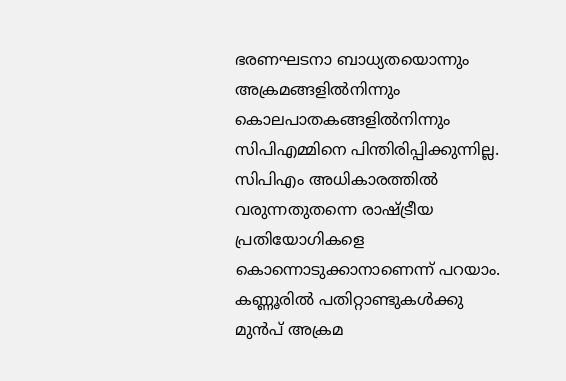ഭരണഘടനാ ബാധ്യതയൊന്നും അക്രമങ്ങളില്‍നിന്നും കൊലപാതകങ്ങളില്‍നിന്നും സിപിഎമ്മിനെ പിന്തിരിപ്പിക്കുന്നില്ല. സിപിഎം അധികാരത്തില്‍ വരുന്നതുതന്നെ രാഷ്‌ട്രീയ പ്രതിയോഗികളെ കൊന്നൊടുക്കാനാണെന്ന് പറയാം. കണ്ണൂരില്‍ പതിറ്റാണ്ടുകള്‍ക്കു മുന്‍പ് അക്രമ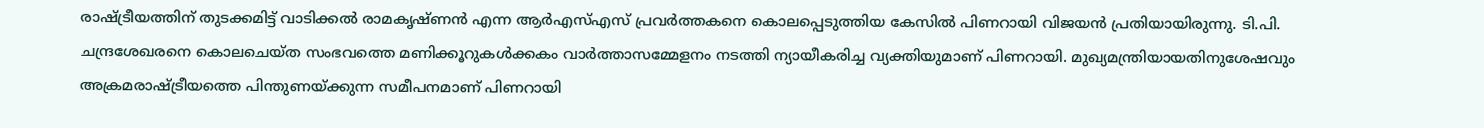രാഷ്‌ട്രീയത്തിന് തുടക്കമിട്ട് വാടിക്കല്‍ രാമകൃഷ്ണന്‍ എന്ന ആര്‍എസ്എസ് പ്രവര്‍ത്തകനെ കൊലപ്പെടുത്തിയ കേസില്‍ പിണറായി വിജയന്‍ പ്രതിയായിരുന്നു. ടി.പി. ചന്ദ്രശേഖരനെ കൊലചെയ്ത സംഭവത്തെ മണിക്കൂറുകള്‍ക്കകം വാര്‍ത്താസമ്മേളനം നടത്തി ന്യായീകരിച്ച വ്യക്തിയുമാണ് പിണറായി. മുഖ്യമന്ത്രിയായതിനുശേഷവും അക്രമരാഷ്‌ട്രീയത്തെ പിന്തുണയ്‌ക്കുന്ന സമീപനമാണ് പിണറായി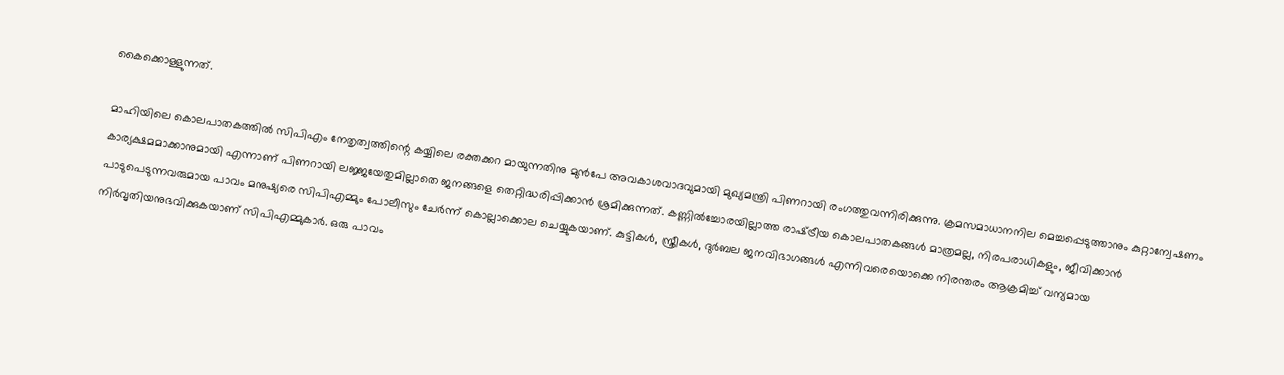കൈക്കൊള്ളുന്നത്.

മാഹിയിലെ കൊലപാതകത്തില്‍ സിപിഎം നേതൃത്വത്തിന്റെ കയ്യിലെ രക്തക്കറ മായുന്നതിനു മുന്‍പേ അവകാശവാദവുമായി മുഖ്യമന്ത്രി പിണറായി രംഗത്തുവന്നിരിക്കുന്നു. ക്രമസമാധാനനില മെച്ചപ്പെടുത്താനും കുറ്റാന്വേഷണം കാര്യക്ഷമമാക്കാനുമായി എന്നാണ് പിണറായി ലജ്ജയേതുമില്ലാതെ ജനങ്ങളെ തെറ്റിദ്ധരിപ്പിക്കാന്‍ ശ്രമിക്കുന്നത്. കണ്ണില്‍ച്ചോരയില്ലാത്ത രാഷ്‌ട്രീയ കൊലപാതകങ്ങള്‍ മാത്രമല്ല, നിരപരാധികളും, ജീവിക്കാന്‍ പാടുപെടുന്നവരുമായ പാവം മനുഷ്യരെ സിപിഎമ്മും പോലീസും ചേര്‍ന്ന് കൊല്ലാക്കൊല ചെയ്യുകയാണ്. കുട്ടികള്‍, സ്ത്രീകള്‍, ദുര്‍ബല ജനവിഭാഗങ്ങള്‍ എന്നിവരെയൊക്കെ നിരന്തരം ആക്രമിച്ച് വന്യമായ നിര്‍വൃതിയനുഭവിക്കുകയാണ് സിപിഎമ്മുകാര്‍. ഒരു പാവം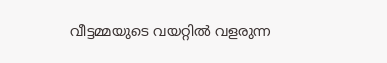വീട്ടമ്മയുടെ വയറ്റില്‍ വളരുന്ന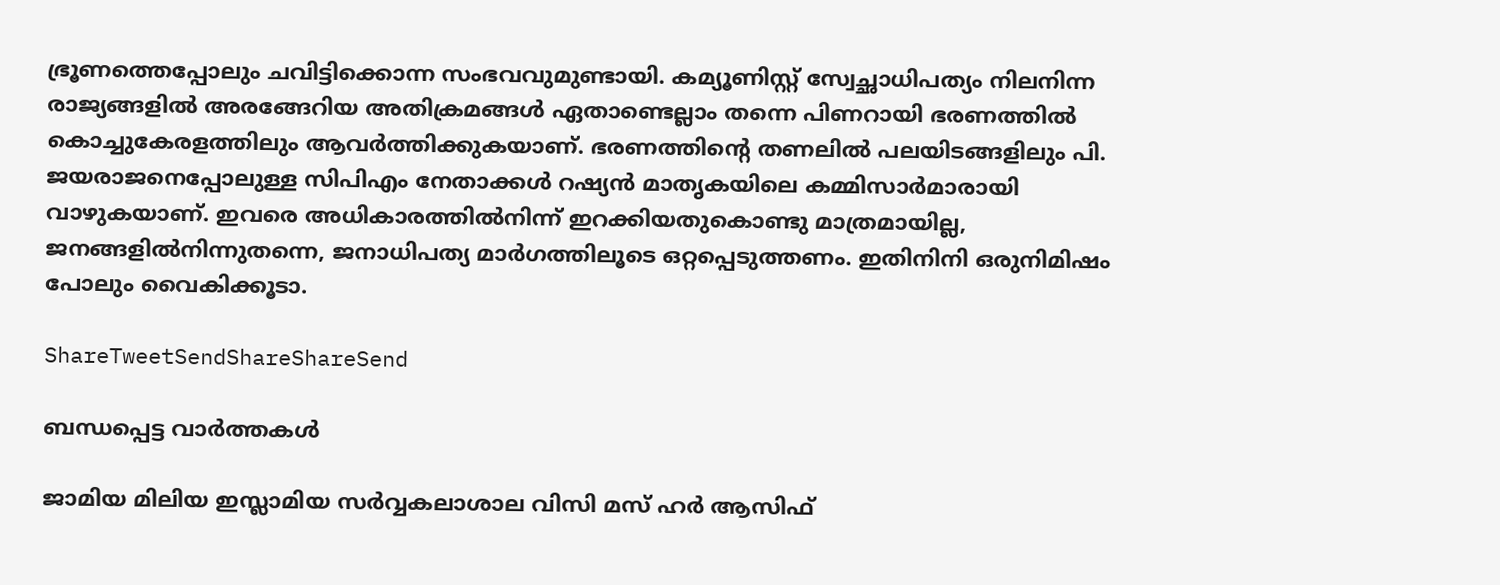ഭ്രൂണത്തെപ്പോലും ചവിട്ടിക്കൊന്ന സംഭവവുമുണ്ടായി. കമ്യൂണിസ്റ്റ് സ്വേച്ഛാധിപത്യം നിലനിന്ന രാജ്യങ്ങളില്‍ അരങ്ങേറിയ അതിക്രമങ്ങള്‍ ഏതാണ്ടെല്ലാം തന്നെ പിണറായി ഭരണത്തില്‍ കൊച്ചുകേരളത്തിലും ആവര്‍ത്തിക്കുകയാണ്. ഭരണത്തിന്റെ തണലില്‍ പലയിടങ്ങളിലും പി. ജയരാജനെപ്പോലുള്ള സിപിഎം നേതാക്കള്‍ റഷ്യന്‍ മാതൃകയിലെ കമ്മിസാര്‍മാരായി വാഴുകയാണ്. ഇവരെ അധികാരത്തില്‍നിന്ന് ഇറക്കിയതുകൊണ്ടു മാത്രമായില്ല, ജനങ്ങളില്‍നിന്നുതന്നെ, ജനാധിപത്യ മാര്‍ഗത്തിലൂടെ ഒറ്റപ്പെടുത്തണം. ഇതിനിനി ഒരുനിമിഷം പോലും വൈകിക്കൂടാ.

ShareTweetSendShareShareSend

ബന്ധപ്പെട്ട വാര്‍ത്തകള്‍

ജാമിയ മിലിയ ഇസ്ലാമിയ സര്‍വ്വകലാശാല വിസി മസ് ഹര്‍ ആസിഫ്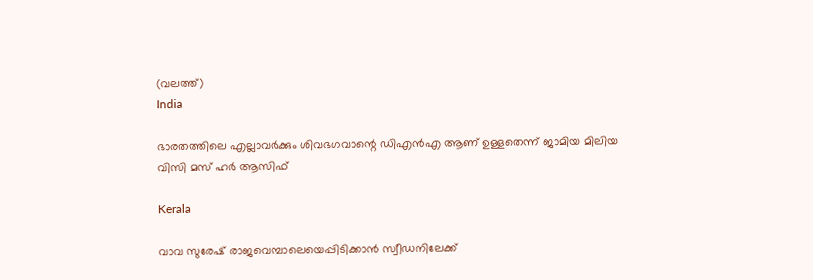(വലത്ത്)
India

ഭാരതത്തിലെ എല്ലാവര്‍ക്കും ശിവഭഗവാന്റെ ഡിഎന്‍എ ആണ് ഉള്ളതെന്ന് ജാമിയ മിലിയ വിസി മസ് ഹര്‍ ആസിഫ്

Kerala

വാവ സുരേഷ് രാജവെമ്പാലെയെപ്പിടിക്കാന്‍ സ്വീഡനിലേക്ക്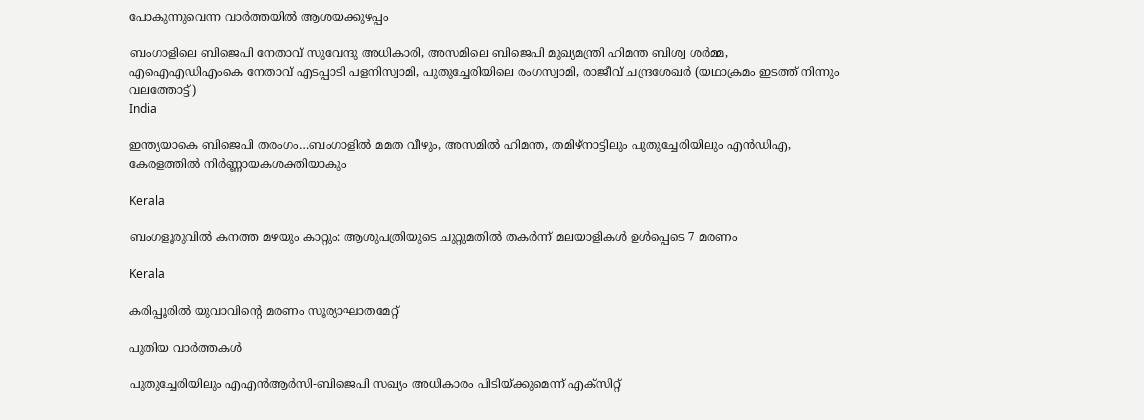പോകുന്നുവെന്ന വാര്‍ത്തയില്‍ ആശയക്കുഴപ്പം

ബംഗാളിലെ ബിജെപി നേതാവ് സുവേന്ദു അധികാരി, അസമിലെ ബിജെപി മുഖ്യമന്ത്രി ഹിമന്ത ബിശ്വ ശര്‍മ്മ, എഐഎഡിഎംകെ നേതാവ് എടപ്പാടി പളനിസ്വാമി, പുതുച്ചേരിയിലെ രംഗസ്വാമി, രാജീവ് ചന്ദ്രശേഖര്‍ (യഥാക്രമം ഇടത്ത് നിന്നും വലത്തോട്ട്)
India

ഇന്ത്യയാകെ ബിജെപി തരംഗം…ബംഗാളില്‍ മമത വീഴും, അസമില്‍ ഹിമന്ത, തമിഴ്നാട്ടിലും പുതുച്ചേരിയിലും എന്‍ഡിഎ, കേരളത്തില്‍ നിര്‍ണ്ണായകശക്തിയാകും

Kerala

ബംഗളൂരുവില്‍ കനത്ത മഴയും കാറ്റും: ആശുപത്രിയുടെ ചുറ്റുമതില്‍ തകര്‍ന്ന് മലയാളികള്‍ ഉള്‍പ്പെടെ 7 മരണം

Kerala

കരിപ്പൂരില്‍ യുവാവിന്റെ മരണം സൂര്യാഘാതമേറ്റ്

പുതിയ വാര്‍ത്തകള്‍

പുതുച്ചേരിയിലും എഎന്‍ആര്‍സി-ബിജെപി സഖ്യം അധികാരം പിടിയ്‌ക്കുമെന്ന് എക്സിറ്റ്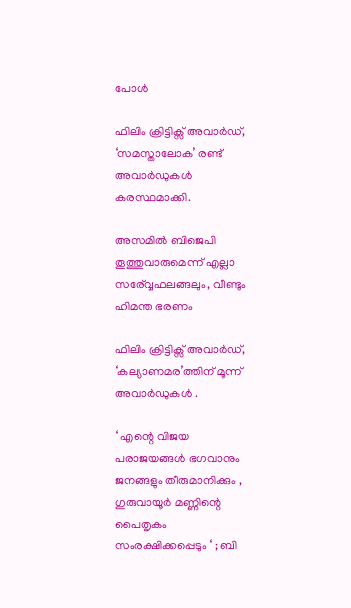പോള്‍

ഫിലിം ക്രിട്ടിക്സ് അവാർഡ്, ‘സമസ്താലോക’ രണ്ട് അവാർഡുകൾ കരസ്ഥമാക്കി.

അസമില്‍ ബിജെപി തൂത്തുവാരുമെന്ന് എല്ലാ സര‍്വ്വേഫലങ്ങലും, വീണ്ടും ഹിമന്ത ഭരണം

ഫിലിം ക്രിട്ടിക്സ് അവാർഡ്, ‘കല്യാണമര’ത്തിന് മൂന്ന് അവാർഡുകൾ .

‘ എന്റെ വിജയ പരാജയങ്ങൾ ഭഗവാനും ജനങ്ങളും തീരുമാനിക്കും , ഗുരുവായൂർ മണ്ണിന്റെ പൈതൃകം സംരക്ഷിക്കപ്പെടും ‘ ; ബി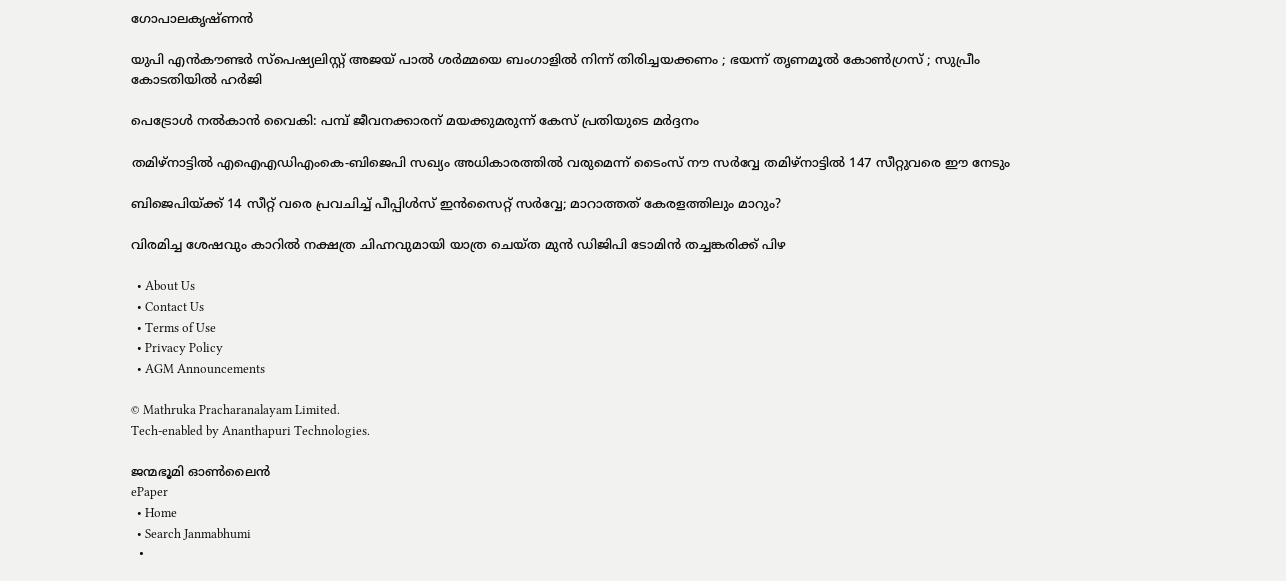ഗോപാലകൃഷ്ണൻ

യുപി എൻകൗണ്ടർ സ്പെഷ്യലിസ്റ്റ് അജയ് പാൽ ശർമ്മയെ ബംഗാളിൽ നിന്ന് തിരിച്ചയക്കണം ; ഭയന്ന് തൃണമൂൽ കോൺഗ്രസ് ; സുപ്രീം കോടതിയിൽ ഹർജി

പെട്രോള്‍ നല്‍കാന്‍ വൈകി: പമ്പ് ജീവനക്കാരന് മയക്കുമരുന്ന് കേസ് പ്രതിയുടെ മര്‍ദ്ദനം

തമിഴ്നാട്ടില്‍ എഐഎഡിഎംകെ-ബിജെപി സഖ്യം അധികാരത്തില്‍ വരുമെന്ന് ടൈംസ് നൗ സര്‍വ്വേ തമിഴ്നാട്ടില്‍ 147 സീറ്റുവരെ ഈ നേടും

ബിജെപിയ്‌ക്ക് 14 സീറ്റ് വരെ പ്രവചിച്ച് പീപ്പിള്‍സ് ഇന്‍സൈറ്റ് സര്‍വ്വേ; മാറാത്തത് കേരളത്തിലും മാറും?

വിരമിച്ച ശേഷവും കാറില്‍ നക്ഷത്ര ചിഹ്നവുമായി യാത്ര ചെയ്ത മുന്‍ ഡിജിപി ടോമിന്‍ തച്ചങ്കരിക്ക് പിഴ

  • About Us
  • Contact Us
  • Terms of Use
  • Privacy Policy
  • AGM Announcements

© Mathruka Pracharanalayam Limited.
Tech-enabled by Ananthapuri Technologies.

ജന്മഭൂമി ഓണ്‍ലൈന്‍
ePaper
  • Home
  • Search Janmabhumi
  •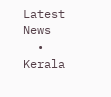Latest News
  • Kerala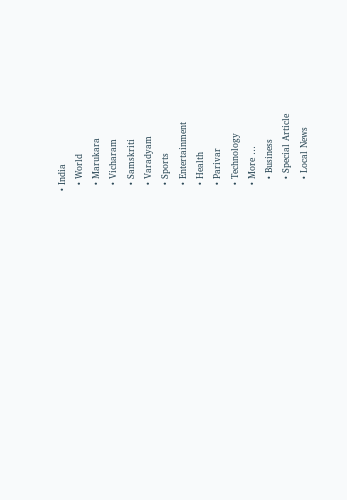• India
  • World
  • Marukara
  • Vicharam
  • Samskriti
  • Varadyam
  • Sports
  • Entertainment
  • Health
  • Parivar
  • Technology
  • More …
    • Business
    • Special Article
    • Local News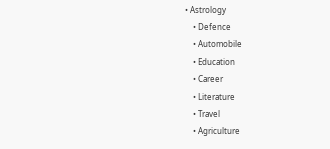• Astrology
    • Defence
    • Automobile
    • Education
    • Career
    • Literature
    • Travel
    • Agriculture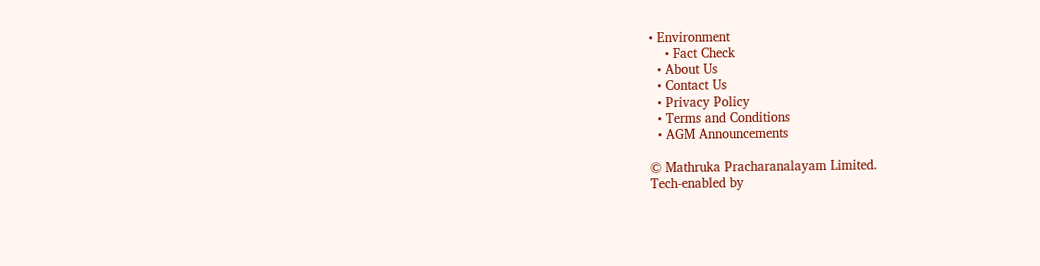• Environment
    • Fact Check
  • About Us
  • Contact Us
  • Privacy Policy
  • Terms and Conditions
  • AGM Announcements

© Mathruka Pracharanalayam Limited.
Tech-enabled by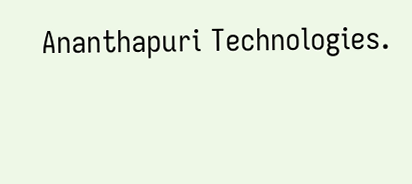Ananthapuri Technologies.